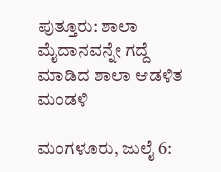ಪುತ್ತೂರು: ಶಾಲಾ ಮೈದಾನವನ್ನೇ ಗದ್ದೆ ಮಾಡಿದ ಶಾಲಾ ಆಡಳಿತ ಮಂಡಳಿ

ಮಂಗಳೂರು, ಜುಲೈ 6: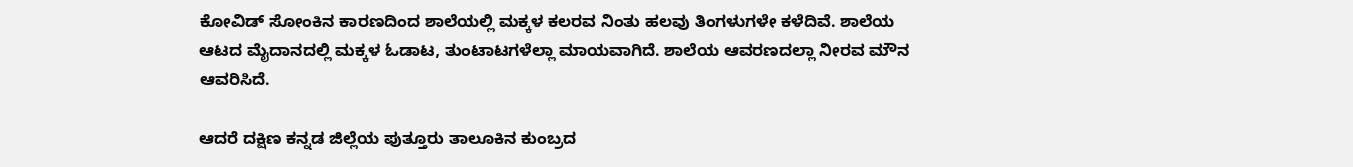ಕೋವಿಡ್ ಸೋಂಕಿನ ಕಾರಣದಿಂದ ಶಾಲೆಯಲ್ಲಿ ಮಕ್ಕಳ ಕಲರವ ನಿಂತು ಹಲವು ತಿಂಗಳುಗಳೇ ಕಳೆದಿವೆ. ಶಾಲೆಯ ಆಟದ ಮೈದಾನದಲ್ಲಿ ಮಕ್ಕಳ ಓಡಾಟ, ತುಂಟಾಟಗಳೆಲ್ಲಾ ಮಾಯವಾಗಿದೆ. ಶಾಲೆಯ ಆವರಣದಲ್ಲಾ ನೀರವ ಮೌನ ಆವರಿಸಿದೆ.

ಆದರೆ ದಕ್ಷಿಣ ಕನ್ನಡ ಜಿಲ್ಲೆಯ ಪುತ್ತೂರು ತಾಲೂಕಿನ ಕುಂಬ್ರದ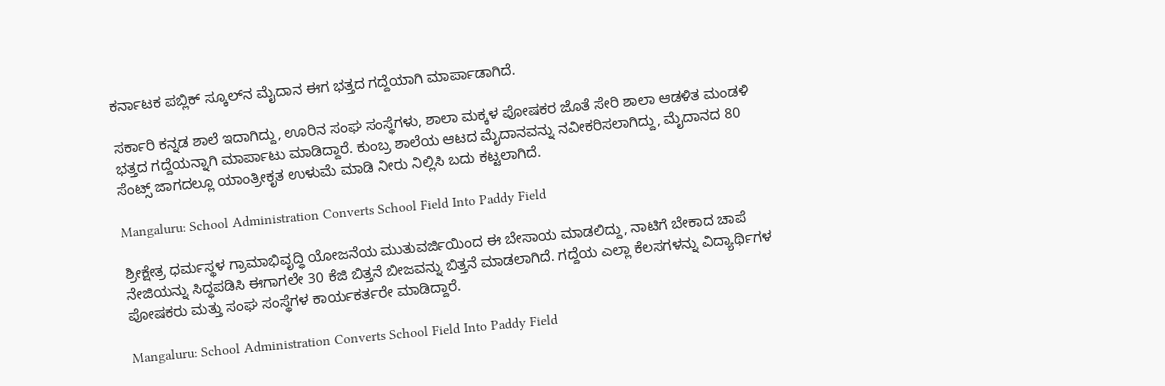ಕರ್ನಾಟಕ ಪಬ್ಲಿಕ್ ಸ್ಕೂಲ್‌ನ ಮೈದಾನ ಈಗ ಭತ್ತದ ಗದ್ದೆಯಾಗಿ ಮಾರ್ಪಾಡಾಗಿದೆ.

ಸರ್ಕಾರಿ ಕನ್ನಡ ಶಾಲೆ ಇದಾಗಿದ್ದು, ಊರಿನ ಸಂಘ ಸಂಸ್ಥೆಗಳು, ಶಾಲಾ ಮಕ್ಕಳ ಪೋಷಕರ ಜೊತೆ ಸೇರಿ ಶಾಲಾ ಆಡಳಿತ ಮಂಡಳಿ ಭತ್ತದ ಗದ್ದೆಯನ್ನಾಗಿ ಮಾರ್ಪಾಟು ಮಾಡಿದ್ದಾರೆ. ಕುಂಬ್ರ ಶಾಲೆಯ ಆಟದ ಮೈದಾನವನ್ನು ನವೀಕರಿಸಲಾಗಿದ್ದು, ಮೈದಾನದ 80 ಸೆಂಟ್ಸ್ ಜಾಗದಲ್ಲೂ ಯಾಂತ್ರೀಕೃತ ಉಳುಮೆ ಮಾಡಿ ನೀರು ನಿಲ್ಲಿಸಿ ಬದು ಕಟ್ಟಲಾಗಿದೆ‌.

Mangaluru: School Administration Converts School Field Into Paddy Field

ಶ್ರೀಕ್ಷೇತ್ರ ಧರ್ಮಸ್ಥಳ ಗ್ರಾಮಾಭಿವೃದ್ಧಿ ಯೋಜನೆಯ ಮುತುವರ್ಜಿಯಿಂದ ಈ ಬೇಸಾಯ ಮಾಡಲಿದ್ದು, ನಾಟಿಗೆ ಬೇಕಾದ ಚಾಪೆ ನೇಜಿಯನ್ನು ಸಿದ್ಧಪಡಿಸಿ ಈಗಾಗಲೇ 30 ಕೆಜಿ ಬಿತ್ತನೆ ಬೀಜವನ್ನು ಬಿತ್ತನೆ ಮಾಡಲಾಗಿದೆ. ಗದ್ದೆಯ ಎಲ್ಲಾ ಕೆಲಸಗಳನ್ನು ವಿದ್ಯಾರ್ಥಿಗಳ ಪೋಷಕರು ಮತ್ತು ಸಂಘ ಸಂಸ್ಥೆಗಳ ಕಾರ್ಯಕರ್ತರೇ ಮಾಡಿದ್ದಾರೆ.

Mangaluru: School Administration Converts School Field Into Paddy Field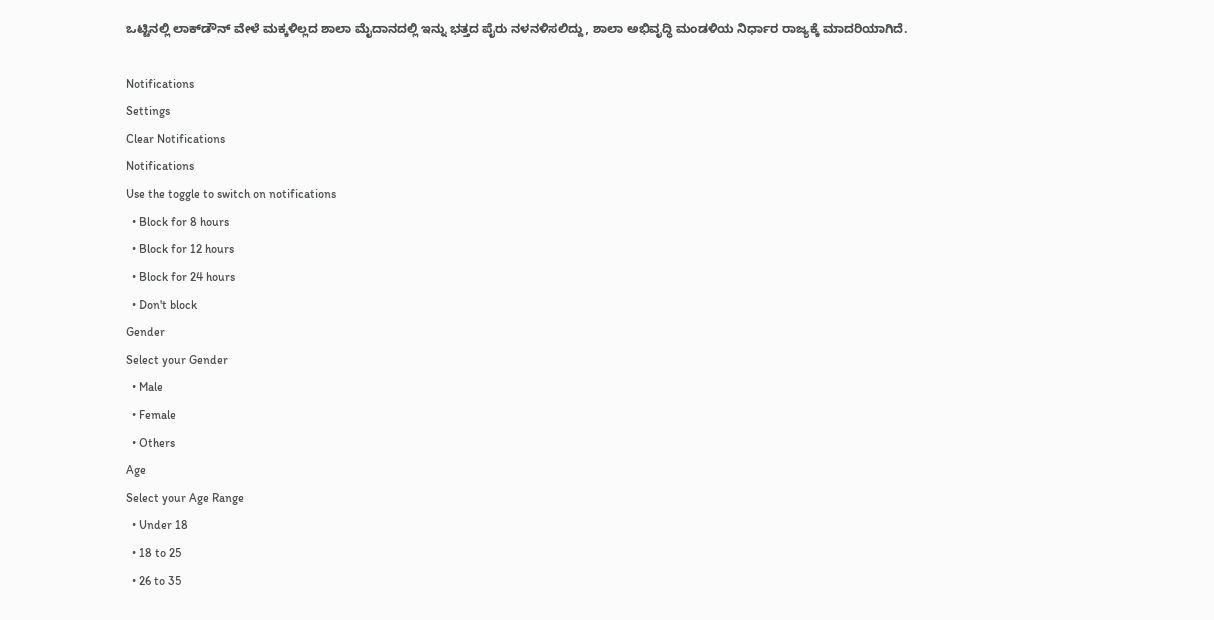ಒಟ್ಟಿನಲ್ಲಿ ಲಾಕ್‌ಡೌನ್ ವೇಳೆ ಮಕ್ಕಳಿಲ್ಲದ ಶಾಲಾ ಮೈದಾನದಲ್ಲಿ ಇನ್ನು ಭತ್ತದ ಪೈರು ನಳನಳಿಸಲಿದ್ದು, ಶಾಲಾ ಅಭಿವೃದ್ಧಿ ಮಂಡಳಿಯ ನಿರ್ಧಾರ ರಾಜ್ಯಕ್ಕೆ ಮಾದರಿಯಾಗಿದೆ.

Notifications
Settings
Clear Notifications
Notifications
Use the toggle to switch on notifications
  • Block for 8 hours
  • Block for 12 hours
  • Block for 24 hours
  • Don't block
Gender
Select your Gender
  • Male
  • Female
  • Others
Age
Select your Age Range
  • Under 18
  • 18 to 25
  • 26 to 35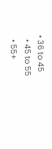• 36 to 45
  • 45 to 55
  • 55+